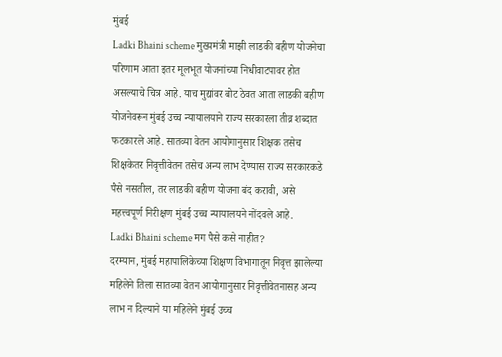मुंबई
Ladki Bhaini scheme मुख्यमंत्री माझी लाडकी बहीण योजनेचा परिणाम आता इतर मूलभूत योजनांच्या निधीवाटपावर होत असल्याचे चित्र आहे. याच मुद्यांवर बोट ठेवत आता लाडकी बहीण योजनेवरून मुंबई उच्च न्यायालयाने राज्य सरकारला तीव्र शब्दात फटकारले आहे. सातव्या वेतन आयोगानुसार शिक्षक तसेच शिक्षकेतर निवृत्तीवेतन तसेच अन्य लाभ देण्यास राज्य सरकारकडे पैसे नसतील, तर लाडकी बहीण योजना बंद करावी, असे महत्त्वपूर्ण निरीक्षण मुंबई उच्च न्यायालयने नोंदवले आहे.
Ladki Bhaini scheme मग पैसे कसे नाहीत?
दरम्यान, मुंबई महापालिकेच्या शिक्षण विभागातून निवृत्त झालेल्या महिलेने तिला सातव्या वेतन आयोगानुसार निवृत्तीवेतनासह अन्य लाभ न दिल्याने या महिलेने मुंबई उच्च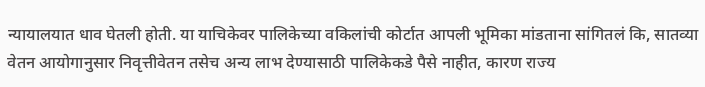न्यायालयात धाव घेतली होती. या याचिकेवर पालिकेच्या वकिलांची कोर्टात आपली भूमिका मांडताना सांगितलं कि, सातव्या वेतन आयोगानुसार निवृत्तीवेतन तसेच अन्य लाभ देण्यासाठी पालिकेकडे पैसे नाहीत, कारण राज्य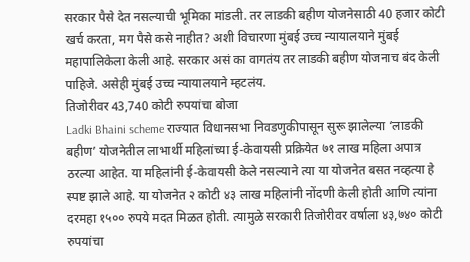सरकार पैसे देत नसल्याची भूमिका मांडली. तर लाडकी बहीण योजनेसाठी 40 हजार कोटी खर्च करता, मग पैसे कसे नाहीत? अशी विचारणा मुंबई उच्च न्यायालयाने मुंबई महापालिकेला केली आहे. सरकार असं का वागतंय तर लाडकी बहीण योजनाच बंद केली पाहिजे. असेही मुंबई उच्च न्यायालयाने म्हटलंय.
तिजोरीवर 43,740 कोटी रुपयांचा बोजा
Ladki Bhaini scheme राज्यात विधानसभा निवडणुकीपासून सुरू झालेल्या ‘लाडकी बहीण’ योजनेतील लाभार्थी महिलांच्या ई-केवायसी प्रक्रियेत ७१ लाख महिला अपात्र ठरल्या आहेत. या महिलांनी ई-केवायसी केले नसल्याने त्या या योजनेत बसत नव्हत्या हे स्पष्ट झाले आहे. या योजनेत २ कोटी ४३ लाख महिलांनी नोंदणी केली होती आणि त्यांना दरमहा १५०० रुपये मदत मिळत होती. त्यामुळे सरकारी तिजोरीवर वर्षाला ४३,७४० कोटी रुपयांचा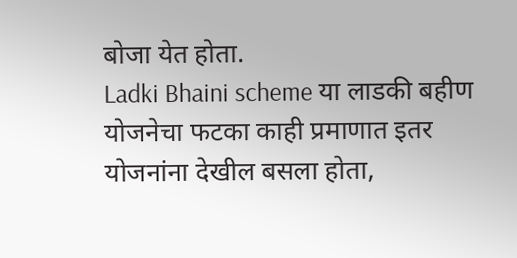बोजा येत होता.
Ladki Bhaini scheme या लाडकी बहीण योजनेचा फटका काही प्रमाणात इतर योजनांना देखील बसला होता,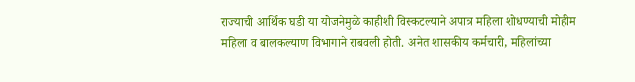राज्याची आर्थिक घडी या योजनेमुळे काहीशी विस्कटल्याने अपात्र महिला शोधण्याची मोहीम महिला व बालकल्याण विभागाने राबवली होती. अनेत शासकीय कर्मचारी, महिलांच्या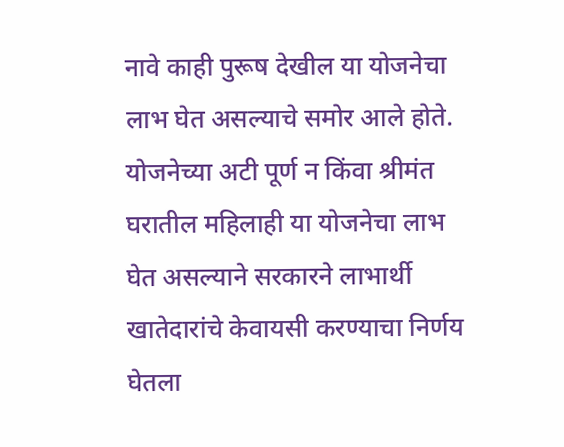नावे काही पुरूष देखील या योजनेचा लाभ घेत असल्याचे समोर आले होते. योजनेच्या अटी पूर्ण न किंवा श्रीमंत घरातील महिलाही या योजनेचा लाभ घेत असल्याने सरकारने लाभार्थी खातेदारांचे केवायसी करण्याचा निर्णय घेतला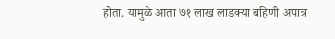होता. यामुळे आता ७१ लाख लाडक्या बहिणी अपात्र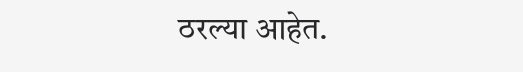ठरल्या आहेत.